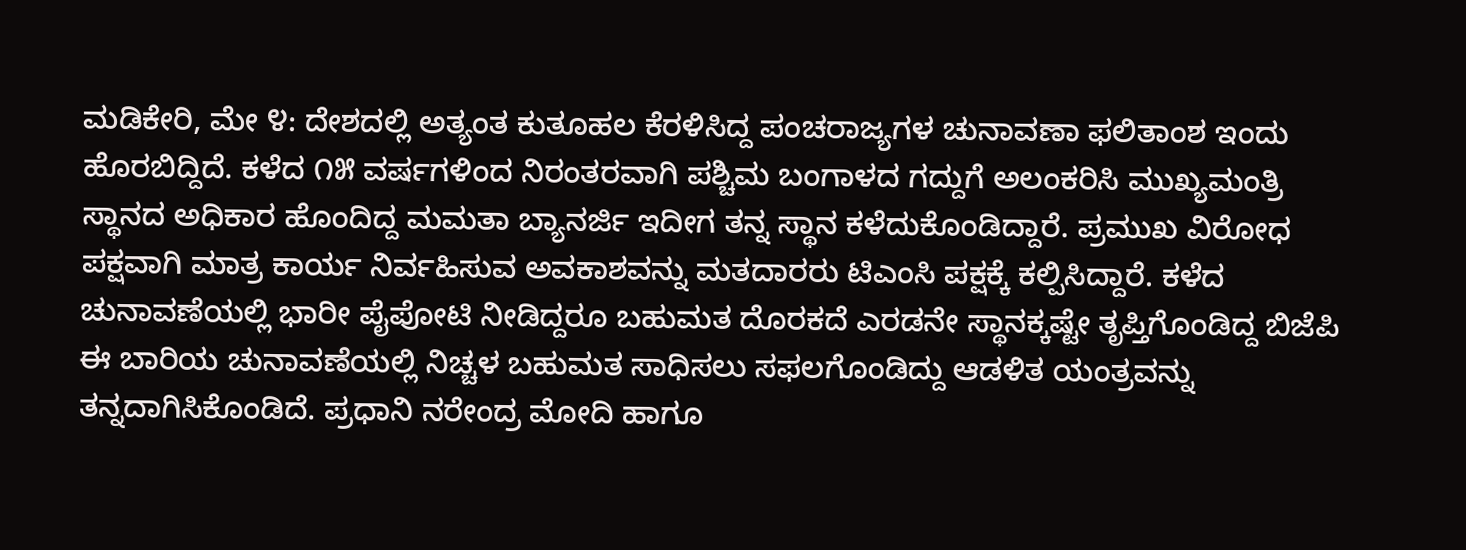ಮಡಿಕೇರಿ, ಮೇ ೪: ದೇಶದಲ್ಲಿ ಅತ್ಯಂತ ಕುತೂಹಲ ಕೆರಳಿಸಿದ್ದ ಪಂಚರಾಜ್ಯಗಳ ಚುನಾವಣಾ ಫಲಿತಾಂಶ ಇಂದು ಹೊರಬಿದ್ದಿದೆ. ಕಳೆದ ೧೫ ವರ್ಷಗಳಿಂದ ನಿರಂತರವಾಗಿ ಪಶ್ಚಿಮ ಬಂಗಾಳದ ಗದ್ದುಗೆ ಅಲಂಕರಿಸಿ ಮುಖ್ಯಮಂತ್ರಿ ಸ್ಥಾನದ ಅಧಿಕಾರ ಹೊಂದಿದ್ದ ಮಮತಾ ಬ್ಯಾನರ್ಜಿ ಇದೀಗ ತನ್ನ ಸ್ಥಾನ ಕಳೆದುಕೊಂಡಿದ್ದಾರೆ. ಪ್ರಮುಖ ವಿರೋಧ ಪಕ್ಷವಾಗಿ ಮಾತ್ರ ಕಾರ್ಯ ನಿರ್ವಹಿಸುವ ಅವಕಾಶವನ್ನು ಮತದಾರರು ಟಿಎಂಸಿ ಪಕ್ಷಕ್ಕೆ ಕಲ್ಪಿಸಿದ್ದಾರೆ. ಕಳೆದ ಚುನಾವಣೆಯಲ್ಲಿ ಭಾರೀ ಪೈಪೋಟಿ ನೀಡಿದ್ದರೂ ಬಹುಮತ ದೊರಕದೆ ಎರಡನೇ ಸ್ಥಾನಕ್ಕಷ್ಟೇ ತೃಪ್ತಿಗೊಂಡಿದ್ದ ಬಿಜೆಪಿ ಈ ಬಾರಿಯ ಚುನಾವಣೆಯಲ್ಲಿ ನಿಚ್ಚಳ ಬಹುಮತ ಸಾಧಿಸಲು ಸಫಲಗೊಂಡಿದ್ದು ಆಡಳಿತ ಯಂತ್ರವನ್ನು ತನ್ನದಾಗಿಸಿಕೊಂಡಿದೆ. ಪ್ರಧಾನಿ ನರೇಂದ್ರ ಮೋದಿ ಹಾಗೂ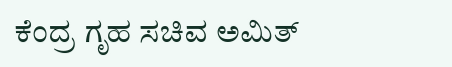ಕೆಂದ್ರ ಗೃಹ ಸಚಿವ ಅಮಿತ್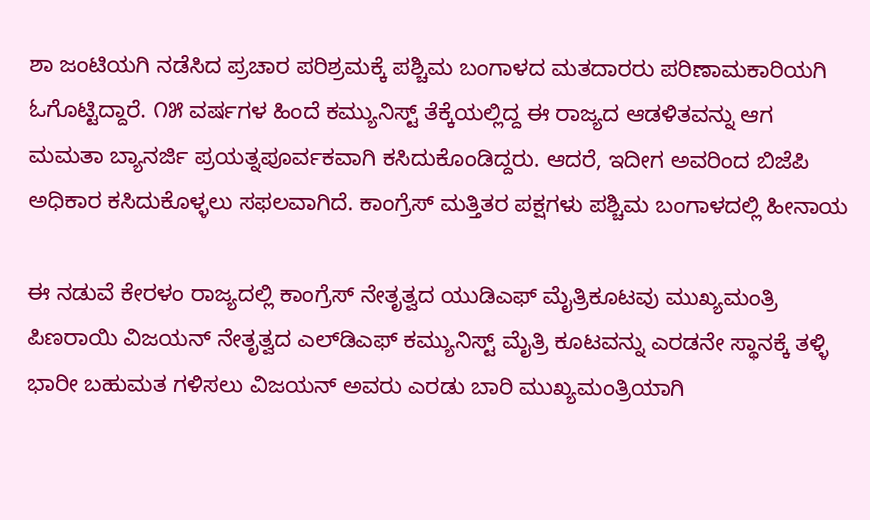ಶಾ ಜಂಟಿಯಗಿ ನಡೆಸಿದ ಪ್ರಚಾರ ಪರಿಶ್ರಮಕ್ಕೆ ಪಶ್ಚಿಮ ಬಂಗಾಳದ ಮತದಾರರು ಪರಿಣಾಮಕಾರಿಯಗಿ ಓಗೊಟ್ಟಿದ್ದಾರೆ. ೧೫ ವರ್ಷಗಳ ಹಿಂದೆ ಕಮ್ಯುನಿಸ್ಟ್ ತೆಕ್ಕೆಯಲ್ಲಿದ್ದ ಈ ರಾಜ್ಯದ ಆಡಳಿತವನ್ನು ಆಗ ಮಮತಾ ಬ್ಯಾನರ್ಜಿ ಪ್ರಯತ್ನಪೂರ್ವಕವಾಗಿ ಕಸಿದುಕೊಂಡಿದ್ದರು. ಆದರೆ, ಇದೀಗ ಅವರಿಂದ ಬಿಜೆಪಿ ಅಧಿಕಾರ ಕಸಿದುಕೊಳ್ಳಲು ಸಫಲವಾಗಿದೆ. ಕಾಂಗ್ರೆಸ್ ಮತ್ತಿತರ ಪಕ್ಷಗಳು ಪಶ್ಚಿಮ ಬಂಗಾಳದಲ್ಲಿ ಹೀನಾಯ

ಈ ನಡುವೆ ಕೇರಳಂ ರಾಜ್ಯದಲ್ಲಿ ಕಾಂಗ್ರೆಸ್ ನೇತೃತ್ವದ ಯುಡಿಎಫ್ ಮೈತ್ರಿಕೂಟವು ಮುಖ್ಯಮಂತ್ರಿ ಪಿಣರಾಯಿ ವಿಜಯನ್ ನೇತೃತ್ವದ ಎಲ್‌ಡಿಎಫ್ ಕಮ್ಯುನಿಸ್ಟ್ ಮೈತ್ರಿ ಕೂಟವನ್ನು ಎರಡನೇ ಸ್ಥಾನಕ್ಕೆ ತಳ್ಳಿ ಭಾರೀ ಬಹುಮತ ಗಳಿಸಲು ವಿಜಯನ್ ಅವರು ಎರಡು ಬಾರಿ ಮುಖ್ಯಮಂತ್ರಿಯಾಗಿ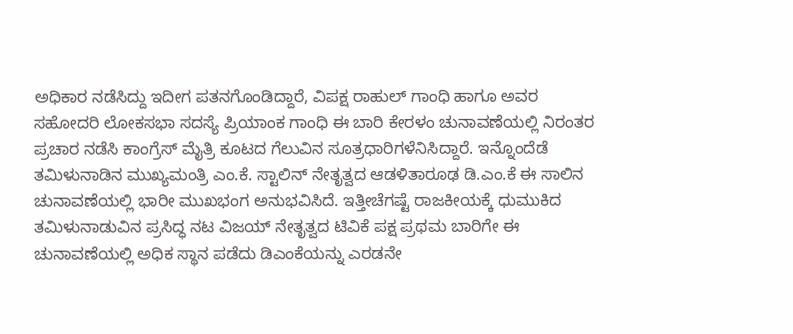ಅಧಿಕಾರ ನಡೆಸಿದ್ದು ಇದೀಗ ಪತನಗೊಂಡಿದ್ದಾರೆ, ವಿಪಕ್ಷ ರಾಹುಲ್ ಗಾಂಧಿ ಹಾಗೂ ಅವರ ಸಹೋದರಿ ಲೋಕಸಭಾ ಸದಸ್ಯೆ ಪ್ರಿಯಾಂಕ ಗಾಂಧಿ ಈ ಬಾರಿ ಕೇರಳಂ ಚುನಾವಣೆಯಲ್ಲಿ ನಿರಂತರ ಪ್ರಚಾರ ನಡೆಸಿ ಕಾಂಗ್ರೆಸ್ ಮೈತ್ರಿ ಕೂಟದ ಗೆಲುವಿನ ಸೂತ್ರಧಾರಿಗಳೆನಿಸಿದ್ದಾರೆ. ಇನ್ನೊಂದೆಡೆ ತಮಿಳುನಾಡಿನ ಮುಖ್ಯಮಂತ್ರಿ ಎಂ.ಕೆ. ಸ್ಟಾಲಿನ್ ನೇತೃತ್ವದ ಆಡಳಿತಾರೂಢ ಡಿ.ಎಂ.ಕೆ ಈ ಸಾಲಿನ ಚುನಾವಣೆಯಲ್ಲಿ ಭಾರೀ ಮುಖಭಂಗ ಅನುಭವಿಸಿದೆ. ಇತ್ತೀಚೆಗಷ್ಟೆ ರಾಜಕೀಯಕ್ಕೆ ಧುಮುಕಿದ ತಮಿಳುನಾಡುವಿನ ಪ್ರಸಿದ್ಧ ನಟ ವಿಜಯ್ ನೇತೃತ್ವದ ಟಿವಿಕೆ ಪಕ್ಷ ಪ್ರಥಮ ಬಾರಿಗೇ ಈ ಚುನಾವಣೆಯಲ್ಲಿ ಅಧಿಕ ಸ್ಥಾನ ಪಡೆದು ಡಿಎಂಕೆಯನ್ನು ಎರಡನೇ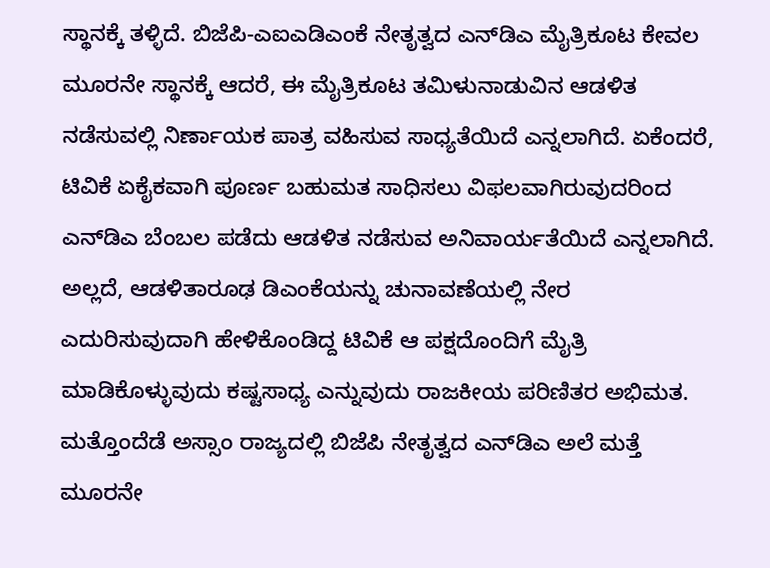ಸ್ಥಾನಕ್ಕೆ ತಳ್ಳಿದೆ. ಬಿಜೆಪಿ-ಎಐಎಡಿಎಂಕೆ ನೇತೃತ್ವದ ಎನ್‌ಡಿಎ ಮೈತ್ರಿಕೂಟ ಕೇವಲ ಮೂರನೇ ಸ್ಥಾನಕ್ಕೆ ಆದರೆ, ಈ ಮೈತ್ರಿಕೂಟ ತಮಿಳುನಾಡುವಿನ ಆಡಳಿತ ನಡೆಸುವಲ್ಲಿ ನಿರ್ಣಾಯಕ ಪಾತ್ರ ವಹಿಸುವ ಸಾಧ್ಯತೆಯಿದೆ ಎನ್ನಲಾಗಿದೆ. ಏಕೆಂದರೆ, ಟಿವಿಕೆ ಏಕೈಕವಾಗಿ ಪೂರ್ಣ ಬಹುಮತ ಸಾಧಿಸಲು ವಿಫಲವಾಗಿರುವುದರಿಂದ ಎನ್‌ಡಿಎ ಬೆಂಬಲ ಪಡೆದು ಆಡಳಿತ ನಡೆಸುವ ಅನಿವಾರ್ಯತೆಯಿದೆ ಎನ್ನಲಾಗಿದೆ. ಅಲ್ಲದೆ, ಆಡಳಿತಾರೂಢ ಡಿಎಂಕೆಯನ್ನು ಚುನಾವಣೆಯಲ್ಲಿ ನೇರ ಎದುರಿಸುವುದಾಗಿ ಹೇಳಿಕೊಂಡಿದ್ದ ಟಿವಿಕೆ ಆ ಪಕ್ಷದೊಂದಿಗೆ ಮೈತ್ರಿ ಮಾಡಿಕೊಳ್ಳುವುದು ಕಷ್ಟಸಾಧ್ಯ ಎನ್ನುವುದು ರಾಜಕೀಯ ಪರಿಣಿತರ ಅಭಿಮತ. ಮತ್ತೊಂದೆಡೆ ಅಸ್ಸಾಂ ರಾಜ್ಯದಲ್ಲಿ ಬಿಜೆಪಿ ನೇತೃತ್ವದ ಎನ್‌ಡಿಎ ಅಲೆ ಮತ್ತೆ ಮೂರನೇ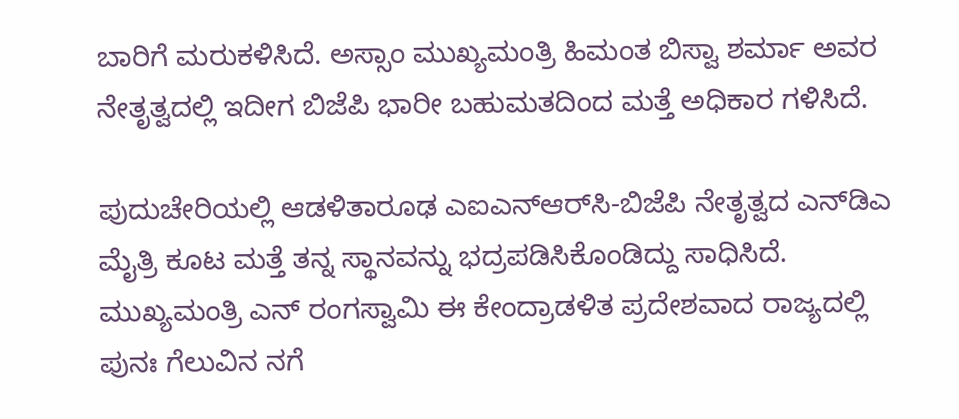ಬಾರಿಗೆ ಮರುಕಳಿಸಿದೆ. ಅಸ್ಸಾಂ ಮುಖ್ಯಮಂತ್ರಿ ಹಿಮಂತ ಬಿಸ್ವಾ ಶರ್ಮಾ ಅವರ ನೇತೃತ್ವದಲ್ಲಿ ಇದೀಗ ಬಿಜೆಪಿ ಭಾರೀ ಬಹುಮತದಿಂದ ಮತ್ತೆ ಅಧಿಕಾರ ಗಳಿಸಿದೆ.

ಪುದುಚೇರಿಯಲ್ಲಿ ಆಡಳಿತಾರೂಢ ಎಐಎನ್‌ಆರ್‌ಸಿ-ಬಿಜೆಪಿ ನೇತೃತ್ವದ ಎನ್‌ಡಿಎ ಮೈತ್ರಿ ಕೂಟ ಮತ್ತೆ ತನ್ನ ಸ್ಥಾನವನ್ನು ಭದ್ರಪಡಿಸಿಕೊಂಡಿದ್ದು ಸಾಧಿಸಿದೆ. ಮುಖ್ಯಮಂತ್ರಿ ಎನ್ ರಂಗಸ್ವಾಮಿ ಈ ಕೇಂದ್ರಾಡಳಿತ ಪ್ರದೇಶವಾದ ರಾಜ್ಯದಲ್ಲಿ ಪುನಃ ಗೆಲುವಿನ ನಗೆ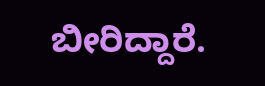ಬೀರಿದ್ದಾರೆ.